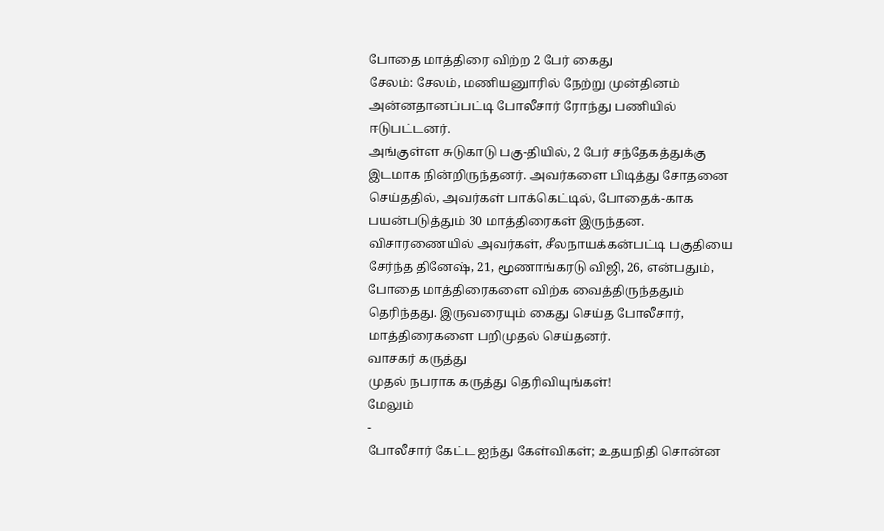போதை மாத்திரை விற்ற 2 பேர் கைது
சேலம்: சேலம், மணியனுாரில் நேற்று முன்தினம் அன்னதானப்பட்டி போலீசார் ரோந்து பணியில் ஈடுபட்டனர்.
அங்குள்ள சுடுகாடு பகு-தியில், 2 பேர் சந்தேகத்துக்கு இடமாக நின்றிருந்தனர். அவர்களை பிடித்து சோதனை செய்ததில், அவர்கள் பாக்கெட்டில், போதைக்-காக பயன்படுத்தும் 30 மாத்திரைகள் இருந்தன. விசாரணையில் அவர்கள், சீலநாயக்கன்பட்டி பகுதியை சேர்ந்த தினேஷ், 21, மூணாங்கரடு விஜி, 26, என்பதும், போதை மாத்திரைகளை விற்க வைத்திருந்ததும் தெரிந்தது. இருவரையும் கைது செய்த போலீசார், மாத்திரைகளை பறிமுதல் செய்தனர்.
வாசகர் கருத்து
முதல் நபராக கருத்து தெரிவியுங்கள்!
மேலும்
-
போலீசார் கேட்ட ஐந்து கேள்விகள்; உதயநிதி சொன்ன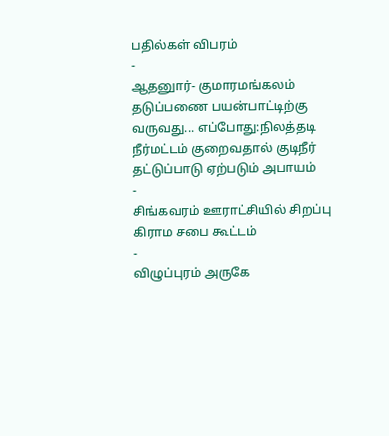பதில்கள் விபரம்
-
ஆதனுார்- குமாரமங்கலம் தடுப்பணை பயன்பாட்டிற்கு வருவது... எப்போது:நிலத்தடி நீர்மட்டம் குறைவதால் குடிநீர் தட்டுப்பாடு ஏற்படும் அபாயம்
-
சிங்கவரம் ஊராட்சியில் சிறப்பு கிராம சபை கூட்டம்
-
விழுப்புரம் அருகே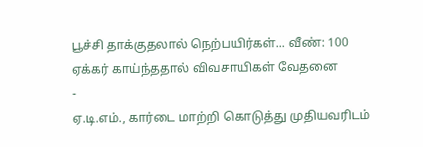பூச்சி தாக்குதலால் நெற்பயிர்கள்... வீண்: 100 ஏக்கர் காய்ந்ததால் விவசாயிகள் வேதனை
-
ஏ.டி.எம்., கார்டை மாற்றி கொடுத்து முதியவரிடம்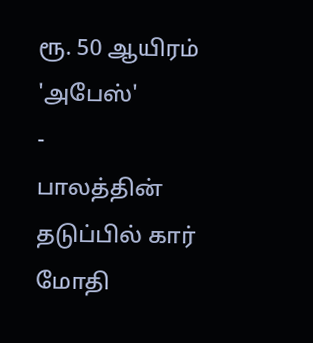ரூ. 50 ஆயிரம் 'அபேஸ்'
-
பாலத்தின் தடுப்பில் கார் மோதி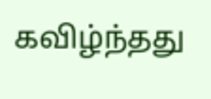கவிழ்ந்தது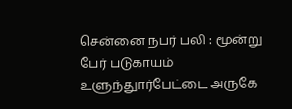சென்னை நபர் பலி : மூன்று பேர் படுகாயம் உளுந்துார்பேட்டை அருகே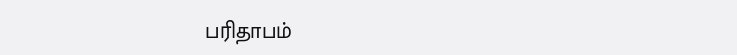பரிதாபம்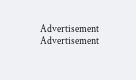Advertisement
Advertisement